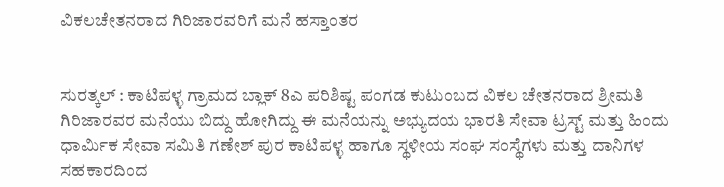ವಿಕಲಚೇತನರಾದ ಗಿರಿಜಾರವರಿಗೆ ಮನೆ ಹಸ್ತಾಂತರ


ಸುರತ್ಕಲ್ : ಕಾಟಿಪಳ್ಳ ಗ್ರಾಮದ ಬ್ಲಾಕ್ 8ಎ ಪರಿಶಿಷ್ಟ ಪಂಗಡ ಕುಟುಂಬದ ವಿಕಲ ಚೇತನರಾದ ಶ್ರೀಮತಿ ಗಿರಿಜಾರವರ ಮನೆಯು ಬಿದ್ದು ಹೋಗಿದ್ದು ಈ ಮನೆಯನ್ನು ಅಭ್ಯುದಯ ಭಾರತಿ ಸೇವಾ ಟ್ರಸ್ಟ್ ಮತ್ತು ಹಿಂದು ಧಾರ್ಮಿಕ ಸೇವಾ ಸಮಿತಿ ಗಣೇಶ್ ಪುರ ಕಾಟಿಪಳ್ಳ ಹಾಗೂ ಸ್ಥಳೀಯ ಸಂಘ ಸಂಸ್ಥೆಗಳು ಮತ್ತು ದಾನಿಗಳ ಸಹಕಾರದಿಂದ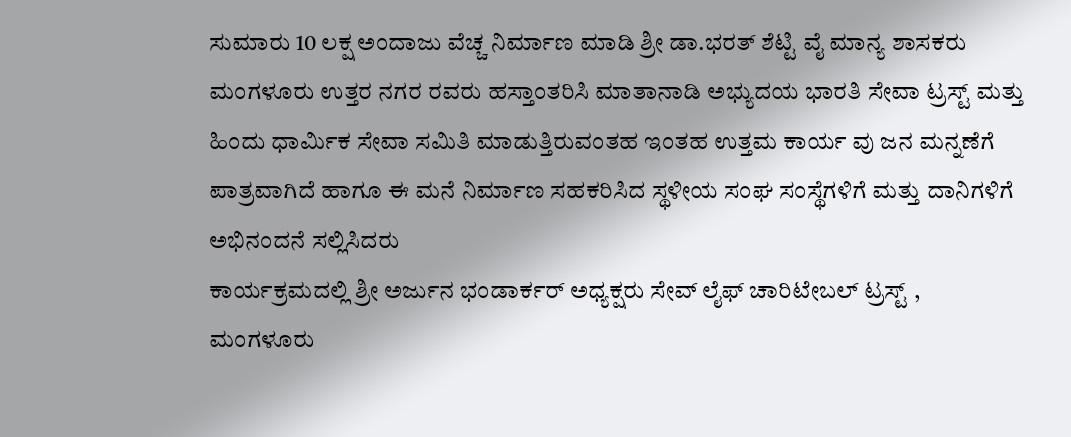ಸುಮಾರು 10 ಲಕ್ಷ ಅಂದಾಜು ವೆಚ್ಚ ನಿರ್ಮಾಣ ಮಾಡಿ ಶ್ರೀ ಡಾ.ಭರತ್ ಶೆಟ್ಟಿ ವೈ ಮಾನ್ಯ ಶಾಸಕರು ಮಂಗಳೂರು ಉತ್ತರ ನಗರ ರವರು ಹಸ್ತಾಂತರಿಸಿ ಮಾತಾನಾಡಿ ಅಭ್ಯುದಯ ಭಾರತಿ ಸೇವಾ ಟ್ರಸ್ಟ್ ಮತ್ತು ಹಿಂದು ಧಾರ್ಮಿಕ ಸೇವಾ ಸಮಿತಿ ಮಾಡುತ್ತಿರುವಂತಹ ಇಂತಹ ಉತ್ತಮ ಕಾರ್ಯ ವು ಜನ ಮನ್ನಣೆಗೆ ಪಾತ್ರವಾಗಿದೆ ಹಾಗೂ ಈ ಮನೆ ನಿರ್ಮಾಣ ಸಹಕರಿಸಿದ ಸ್ಥಳೀಯ ಸಂಘ ಸಂಸ್ಥೆಗಳಿಗೆ ಮತ್ತು ದಾನಿಗಳಿಗೆ ಅಭಿನಂದನೆ ಸಲ್ಲಿಸಿದರು
ಕಾರ್ಯಕ್ರಮದಲ್ಲಿ ಶ್ರೀ ಅರ್ಜುನ ಭಂಡಾರ್ಕರ್ ಅಧ್ಯಕ್ಷರು ಸೇವ್ ಲೈಫ್ ಚಾರಿಟೇಬಲ್ ಟ್ರಸ್ಟ್ , ಮಂಗಳೂರು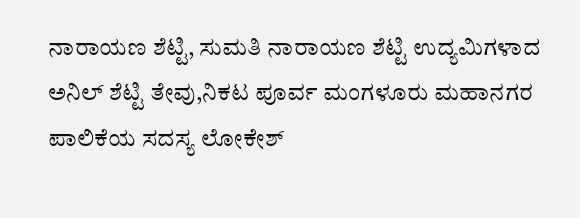ನಾರಾಯಣ ಶೆಟ್ಟಿ, ಸುಮತಿ ನಾರಾಯಣ ಶೆಟ್ಟಿ ಉದ್ಯಮಿಗಳಾದ ಅನಿಲ್ ಶೆಟ್ಟಿ ತೇವು,ನಿಕಟ ಪೂರ್ವ ಮಂಗಳೂರು ಮಹಾನಗರ ಪಾಲಿಕೆಯ ಸದಸ್ಯ ಲೋಕೇಶ್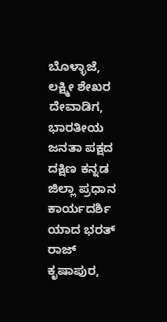ಬೊಳ್ಳಾಜೆ, ಲಕ್ಷ್ಮೀ ಶೇಖರ ದೇವಾಡಿಗ, ಭಾರತೀಯ ಜನತಾ ಪಕ್ಷದ ದಕ್ಷಿಣ ಕನ್ನಡ ಜಿಲ್ಲಾ ಪ್ರಧಾನ ಕಾರ್ಯದರ್ಶಿ ಯಾದ ಭರತ್ ರಾಜ್ ಕೃಷಾಪುರ,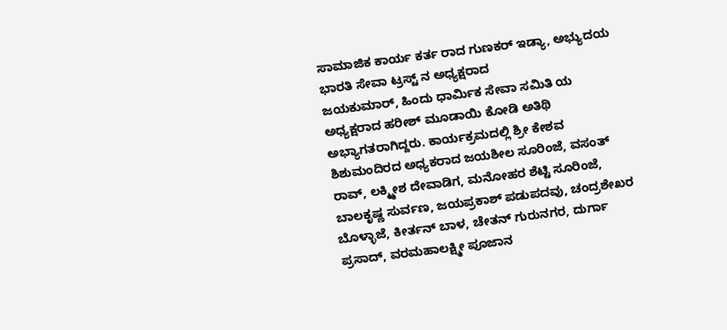ಸಾಮಾಜಿಕ ಕಾರ್ಯ ಕರ್ತ ರಾದ ಗುಣಕರ್ ಇಡ್ಯಾ, ಅಭ್ಯುದಯ ಭಾರತಿ ಸೇವಾ ಟ್ರಸ್ಟ್ ನ ಅಧ್ಯಕ್ಷರಾದ
ಜಯಕುಮಾರ್, ಹಿಂದು ಧಾರ್ಮಿಕ ಸೇವಾ ಸಮಿತಿ ಯ ಅಧ್ಯಕ್ಷರಾದ ಹರೀಶ್ ಮೂಡಾಯಿ ಕೋಡಿ ಅತಿಥಿ ಅಭ್ಯಾಗತರಾಗಿದ್ದರು. ಕಾರ್ಯಕ್ರಮದಲ್ಲಿ ಶ್ರೀ ಕೇಶವ ಶಿಶುಮಂದಿರದ ಅಧ್ಯಕರಾದ ಜಯಶೀಲ ಸೂರಿಂಜೆ, ವಸಂತ್ ರಾವ್, ಲಕ್ಮ್ಮೀಶ ದೇವಾಡಿಗ, ಮನೋಹರ ಶೆಟ್ಟಿ ಸೂರಿಂಜೆ, ಬಾಲಕೃಷ್ಣ ಸುರ್ವಣ, ಜಯಪ್ರಕಾಶ್ ಪಡುಪದವು, ಚಂದ್ರಶೇಖರ ಬೊಳ್ಳಾಜೆ, ಕೀರ್ತನ್ ಬಾಳ, ಚೇತನ್ ಗುರುನಗರ, ದುರ್ಗಾ ಪ್ರಸಾದ್, ವರಮಹಾಲಕ್ಷ್ಮೀ ಪೂಜಾನ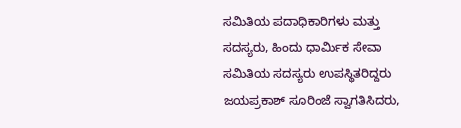ಸಮಿತಿಯ ಪದಾಧಿಕಾರಿಗಳು ಮತ್ತು ಸದಸ್ಯರು, ಹಿಂದು ಧಾರ್ಮಿಕ ಸೇವಾ ಸಮಿತಿಯ ಸದಸ್ಯರು ಉಪಸ್ಥಿತರಿದ್ದರು ಜಯಪ್ರಕಾಶ್ ಸೂರಿಂಜೆ ಸ್ವಾಗತಿಸಿದರು,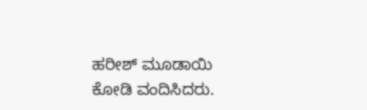ಹರೀಶ್ ಮೂಡಾಯಿ ಕೋಡಿ ವಂದಿಸಿದರು.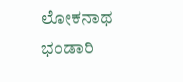ಲೋಕನಾಥ ಭಂಡಾರಿ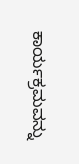ಕಾರ್ಯಕ್ರಮವನ್ನು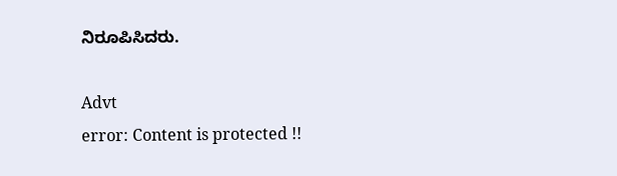ನಿರೂಪಿಸಿದರು.

Advt
error: Content is protected !!